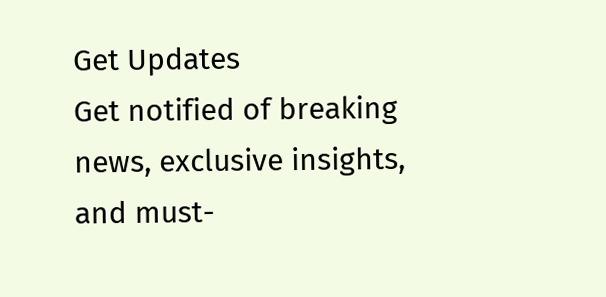Get Updates
Get notified of breaking news, exclusive insights, and must-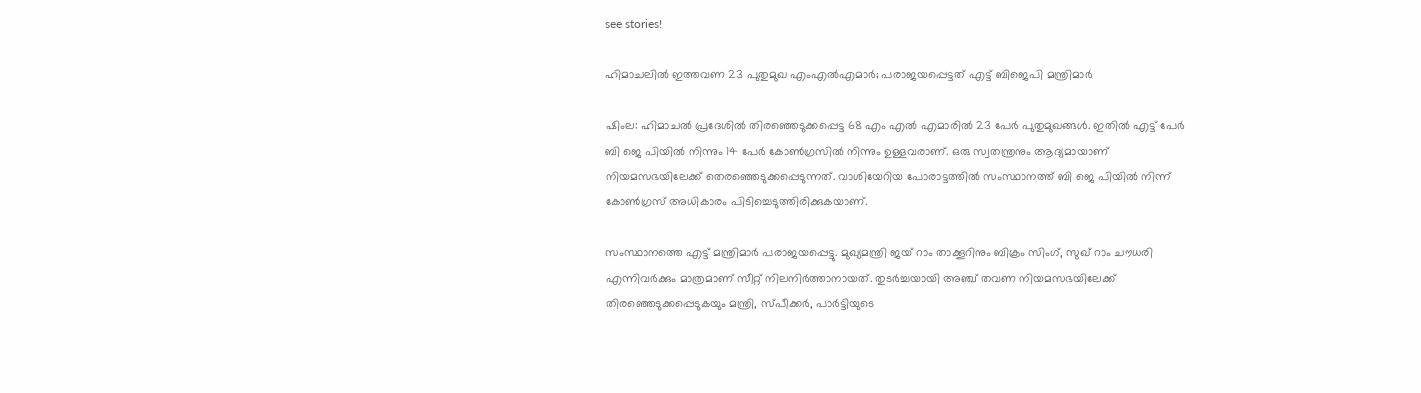see stories!

ഹിമാചലില്‍ ഇത്തവണ 23 പുതുമുഖ എംഎല്‍എമാര്‍; പരാജയപ്പെട്ടത് എട്ട് ബിജെപി മന്ത്രിമാര്‍

ഷിംല: ഹിമാചല്‍ പ്രദേശില്‍ തിരഞ്ഞെടുക്കപ്പെട്ട 68 എം എല്‍ എമാരില്‍ 23 പേര്‍ പുതുമുഖങ്ങള്‍. ഇതില്‍ എട്ട് പേര്‍ ബി ജെ പിയില്‍ നിന്നും 14 പേര്‍ കോണ്‍ഗ്രസില്‍ നിന്നും ഉള്ളവരാണ്. ഒരു സ്വതന്ത്രനും ആദ്യമായാണ് നിയമസഭയിലേക്ക് തെരഞ്ഞെടുക്കപ്പെടുന്നത്. വാശിയേറിയ പോരാട്ടത്തില്‍ സംസ്ഥാനത്ത് ബി ജെ പിയില്‍ നിന്ന് കോണ്‍ഗ്രസ് അധികാരം പിടിച്ചെടുത്തിരിക്കുകയാണ്.

സംസ്ഥാനത്തെ എട്ട് മന്ത്രിമാര്‍ പരാജയപ്പെട്ടു. മുഖ്യമന്ത്രി ജയ് റാം താക്കൂറിനും ബിക്രം സിംഗ്, സുഖ് റാം ചൗധരി എന്നിവര്‍ക്കും മാത്രമാണ് സീറ്റ് നിലനിര്‍ത്താനായത്. തുടര്‍ച്ചയായി അഞ്ച് തവണ നിയമസഭയിലേക്ക് തിരഞ്ഞെടുക്കപ്പെടുകയും മന്ത്രി, സ്പീക്കര്‍, പാര്‍ട്ടിയുടെ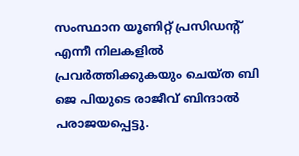സംസ്ഥാന യൂണിറ്റ് പ്രസിഡന്റ് എന്നീ നിലകളില്‍ പ്രവര്‍ത്തിക്കുകയും ചെയ്ത ബി ജെ പിയുടെ രാജീവ് ബിന്ദാല്‍ പരാജയപ്പെട്ടു.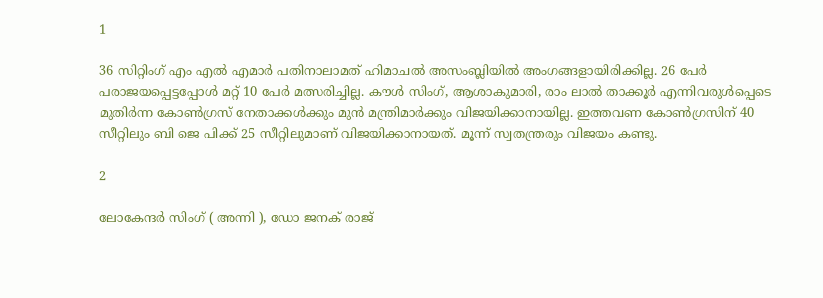1

36 സിറ്റിംഗ് എം എല്‍ എമാര്‍ പതിനാലാമത് ഹിമാചല്‍ അസംബ്ലിയില്‍ അംഗങ്ങളായിരിക്കില്ല. 26 പേര്‍ പരാജയപ്പെട്ടപ്പോള്‍ മറ്റ് 10 പേര്‍ മത്സരിച്ചില്ല. കൗള്‍ സിംഗ്, ആശാകുമാരി, രാം ലാല്‍ താക്കൂര്‍ എന്നിവരുള്‍പ്പെടെ മുതിര്‍ന്ന കോണ്‍ഗ്രസ് നേതാക്കള്‍ക്കും മുന്‍ മന്ത്രിമാര്‍ക്കും വിജയിക്കാനായില്ല. ഇത്തവണ കോണ്‍ഗ്രസിന് 40 സീറ്റിലും ബി ജെ പിക്ക് 25 സീറ്റിലുമാണ് വിജയിക്കാനായത്. മൂന്ന് സ്വതന്ത്രരും വിജയം കണ്ടു.

2

ലോകേന്ദര്‍ സിംഗ് ( അന്നി ), ഡോ ജനക് രാജ്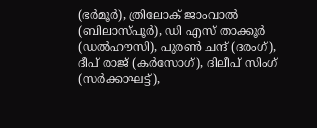(ഭര്‍മൂര്‍), ത്രിലോക് ജാംവാല്‍ (ബിലാസ്പൂര്‍), ഡി എസ് താക്കൂര്‍ (ഡല്‍ഹൗസി), പുരണ്‍ ചന്ദ് (ദരംഗ്), ദീപ് രാജ് (കര്‍സോഗ്), ദിലീപ് സിംഗ് (സര്‍ക്കാഘട്ട്),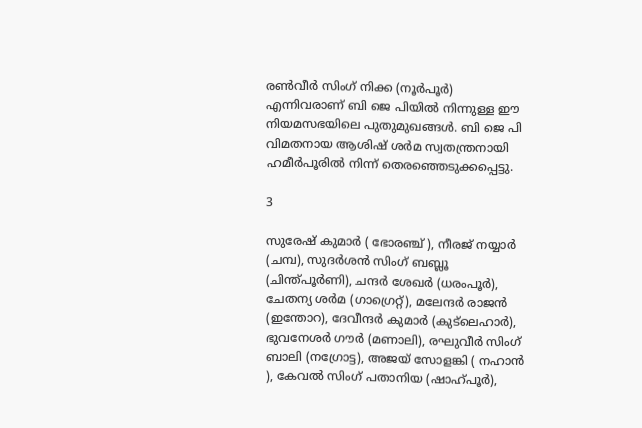രണ്‍വീര്‍ സിംഗ് നിക്ക (നൂര്‍പൂര്‍) എന്നിവരാണ് ബി ജെ പിയില്‍ നിന്നുള്ള ഈ നിയമസഭയിലെ പുതുമുഖങ്ങള്‍. ബി ജെ പി വിമതനായ ആശിഷ് ശര്‍മ സ്വതന്ത്രനായി ഹമീര്‍പൂരില്‍ നിന്ന് തെരഞ്ഞെടുക്കപ്പെട്ടു.

3

സുരേഷ് കുമാര്‍ ( ഭോരഞ്ച് ), നീരജ് നയ്യാര്‍ (ചമ്പ), സുദര്‍ശന്‍ സിംഗ് ബബ്ലൂ (ചിന്ത്പൂര്‍ണി), ചന്ദര്‍ ശേഖര്‍ (ധരംപൂര്‍), ചേതന്യ ശര്‍മ (ഗാഗ്രെറ്റ്), മലേന്ദര്‍ രാജന്‍ (ഇന്തോറ), ദേവീന്ദര്‍ കുമാര്‍ (കുട്ലെഹാര്‍), ഭുവനേശര്‍ ഗൗര്‍ (മണാലി), രഘുവീര്‍ സിംഗ് ബാലി (നഗ്രോട്ട), അജയ് സോളങ്കി ( നഹാന്‍ ), കേവല്‍ സിംഗ് പതാനിയ (ഷാഹ്പൂര്‍),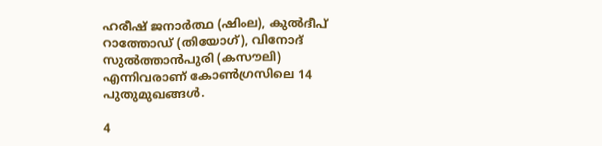ഹരീഷ് ജനാര്‍ത്ഥ (ഷിംല), കുല്‍ദീപ് റാത്തോഡ് (തിയോഗ്), വിനോദ് സുല്‍ത്താന്‍പുരി (കസൗലി) എന്നിവരാണ് കോണ്‍ഗ്രസിലെ 14 പുതുമുഖങ്ങള്‍.

4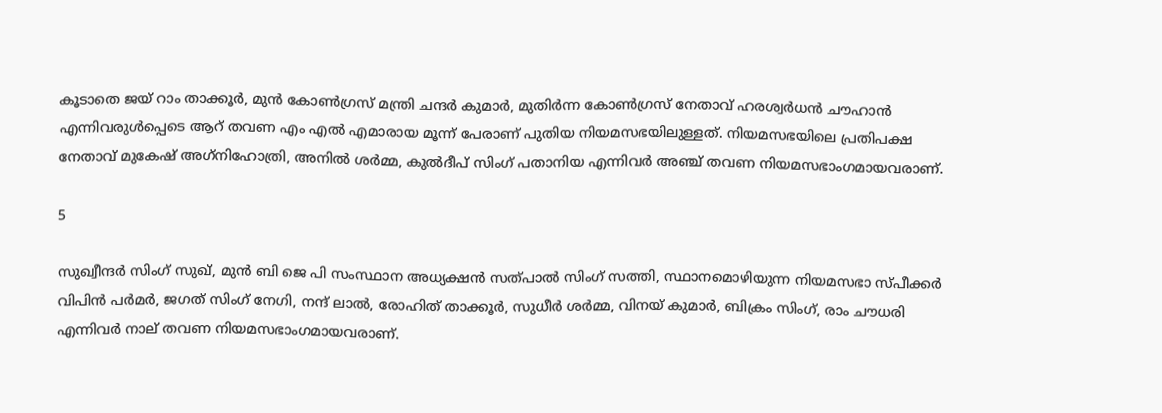കൂടാതെ ജയ് റാം താക്കൂര്‍, മുന്‍ കോണ്‍ഗ്രസ് മന്ത്രി ചന്ദര്‍ കുമാര്‍, മുതിര്‍ന്ന കോണ്‍ഗ്രസ് നേതാവ് ഹരശ്വര്‍ധന്‍ ചൗഹാന്‍ എന്നിവരുള്‍പ്പെടെ ആറ് തവണ എം എല്‍ എമാരായ മൂന്ന് പേരാണ് പുതിയ നിയമസഭയിലുള്ളത്. നിയമസഭയിലെ പ്രതിപക്ഷ നേതാവ് മുകേഷ് അഗ്‌നിഹോത്രി, അനില്‍ ശര്‍മ്മ, കുല്‍ദീപ് സിംഗ് പതാനിയ എന്നിവര്‍ അഞ്ച് തവണ നിയമസഭാംഗമായവരാണ്.

5

സുഖ്വീന്ദര്‍ സിംഗ് സുഖ്, മുന്‍ ബി ജെ പി സംസ്ഥാന അധ്യക്ഷന്‍ സത്പാല്‍ സിംഗ് സത്തി, സ്ഥാനമൊഴിയുന്ന നിയമസഭാ സ്പീക്കര്‍ വിപിന്‍ പര്‍മര്‍, ജഗത് സിംഗ് നേഗി, നന്ദ് ലാല്‍, രോഹിത് താക്കൂര്‍, സുധീര്‍ ശര്‍മ്മ, വിനയ് കുമാര്‍, ബിക്രം സിംഗ്, രാം ചൗധരി എന്നിവര്‍ നാല് തവണ നിയമസഭാംഗമായവരാണ്.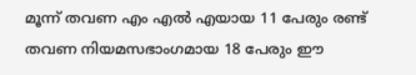മൂന്ന് തവണ എം എല്‍ എയായ 11 പേരും രണ്ട് തവണ നിയമസഭാംഗമായ 18 പേരും ഈ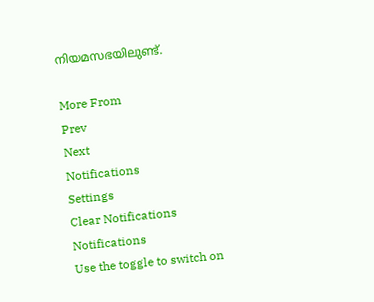നിയമസഭയിലുണ്ട്.

More From
Prev
Next
Notifications
Settings
Clear Notifications
Notifications
Use the toggle to switch on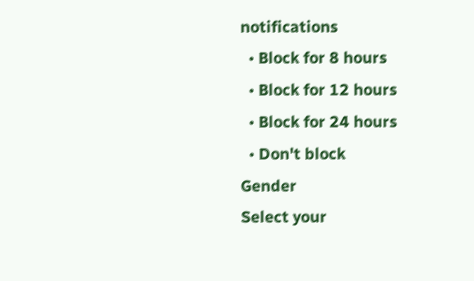notifications
  • Block for 8 hours
  • Block for 12 hours
  • Block for 24 hours
  • Don't block
Gender
Select your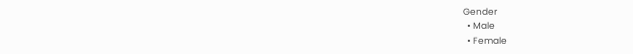Gender
  • Male
  • Female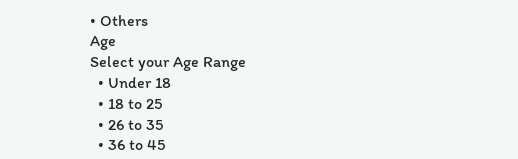• Others
Age
Select your Age Range
  • Under 18
  • 18 to 25
  • 26 to 35
  • 36 to 45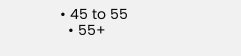• 45 to 55
  • 55+